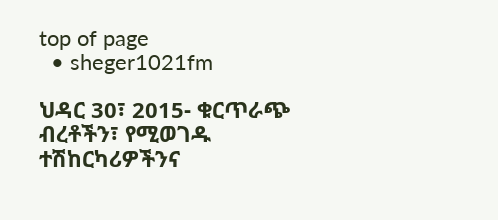top of page
  • sheger1021fm

ህዳር 30፣ 2015- ቁርጥራጭ ብረቶችን፣ የሚወገዱ ተሽከርካሪዎችንና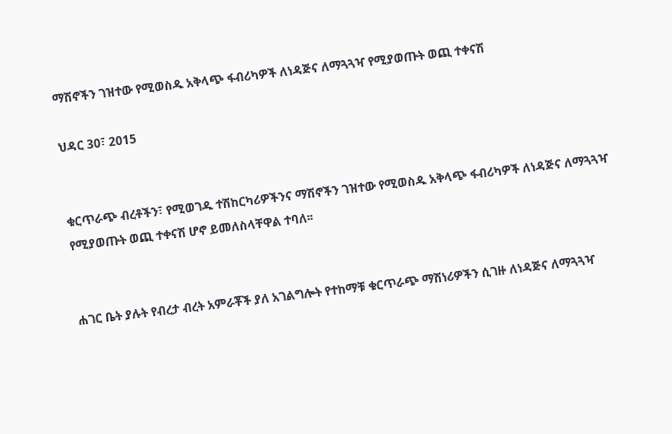ማሽኖችን ገዝተው የሚወስዱ አቅላጭ ፋብሪካዎች ለነዳጅና ለማጓጓዣ የሚያወጡት ወጪ ተቀናሽ

ህዳር 30፣ 2015


ቁርጥራጭ ብረቶችን፣ የሚወገዱ ተሽከርካሪዎችንና ማሽኖችን ገዝተው የሚወስዱ አቅላጭ ፋብሪካዎች ለነዳጅና ለማጓጓዣ የሚያወጡት ወጪ ተቀናሽ ሆኖ ይመለስላቸዋል ተባለ፡፡


ሐገር ቤት ያሉት የብረታ ብረት አምራቾች ያለ አገልግሎት የተከማቹ ቁርጥራጭ ማሽነሪዎችን ሲገዙ ለነዳጅና ለማጓጓዣ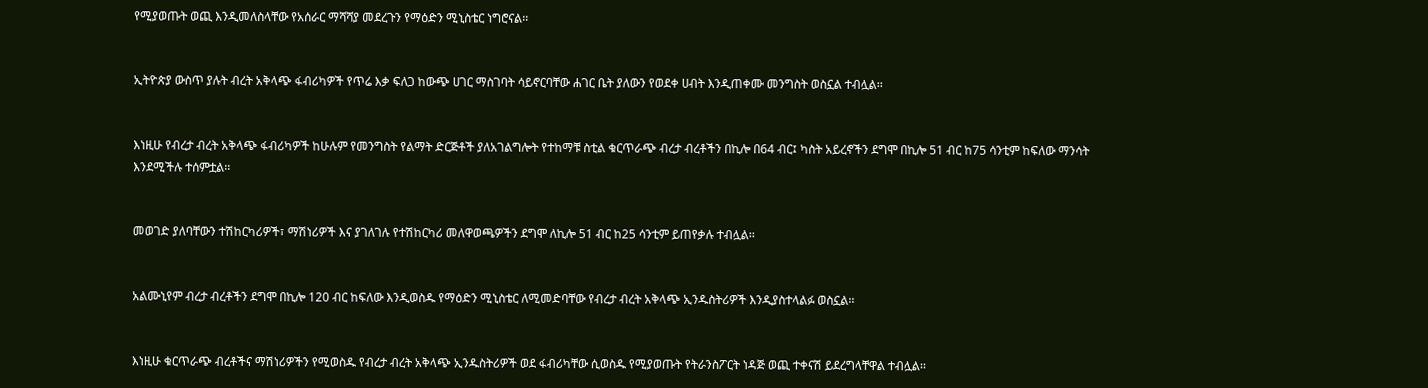የሚያወጡት ወጪ እንዲመለስላቸው የአሰራር ማሻሻያ መደረጉን የማዕድን ሚኒስቴር ነግሮናል፡፡


ኢትዮጵያ ውስጥ ያሉት ብረት አቅላጭ ፋብሪካዎች የጥሬ እቃ ፍለጋ ከውጭ ሀገር ማስገባት ሳይኖርባቸው ሐገር ቤት ያለውን የወደቀ ሀብት እንዲጠቀሙ መንግስት ወስኗል ተብሏል፡፡


እነዚሁ የብረታ ብረት አቅላጭ ፋብሪካዎች ከሁሉም የመንግስት የልማት ድርጅቶች ያለአገልግሎት የተከማቹ ስቲል ቁርጥራጭ ብረታ ብረቶችን በኪሎ በ64 ብር፤ ካስት አይረኖችን ደግሞ በኪሎ 51 ብር ከ75 ሳንቲም ከፍለው ማንሳት እንደሚችሉ ተሰምቷል፡፡


መወገድ ያለባቸውን ተሽከርካሪዎች፣ ማሽነሪዎች እና ያገለገሉ የተሽከርካሪ መለዋወጫዎችን ደግሞ ለኪሎ 51 ብር ከ25 ሳንቲም ይጠየቃሉ ተብሏል፡፡


አልሙኒየም ብረታ ብረቶችን ደግሞ በኪሎ 120 ብር ከፍለው እንዲወስዱ የማዕድን ሚኒስቴር ለሚመድባቸው የብረታ ብረት አቅላጭ ኢንዱስትሪዎች እንዲያስተላልፉ ወስኗል፡፡


እነዚሁ ቁርጥራጭ ብረቶችና ማሽነሪዎችን የሚወስዱ የብረታ ብረት አቅላጭ ኢንዱስትሪዎች ወደ ፋብሪካቸው ሲወስዱ የሚያወጡት የትራንስፖርት ነዳጅ ወጪ ተቀናሽ ይደረግላቸዋል ተብሏል፡፡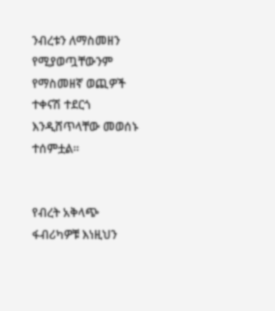ንብረቱን ለማስመዘን የሚያወጧቸውንም የማስመዘኛ ወጪዎች ተቀናሽ ተደርጎ እንዲሸጥላቸው መወሰኑ ተሰምቷል፡፡


የብረት አቅላጭ ፋብሪካዎቹ እነዚህን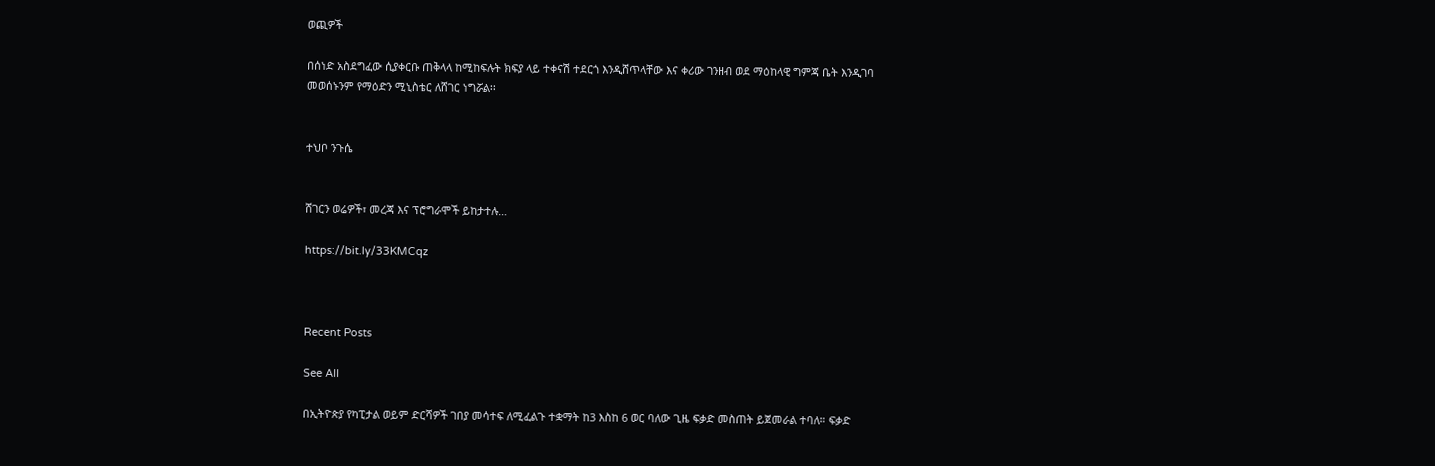ወጪዎች

በሰነድ አስደግፈው ሲያቀርቡ ጠቅላላ ከሚከፍሉት ክፍያ ላይ ተቀናሽ ተደርጎ እንዲሸጥላቸው እና ቀሪው ገንዘብ ወደ ማዕከላዊ ግምጃ ቤት እንዲገባ መወሰኑንም የማዕድን ሚኒስቴር ለሸገር ነግሯል፡፡


ተህቦ ንጉሴ


ሸገርን ወሬዎች፣ መረጃ እና ፕሮግራሞች ይከታተሉ…

https://bit.ly/33KMCqz



Recent Posts

See All

በኢትዮጵያ የካፒታል ወይም ድርሻዎች ገበያ መሳተፍ ለሚፈልጉ ተቋማት ከ3 እስከ 6 ወር ባለው ጊዜ ፍቃድ መስጠት ይጀመራል ተባለ። ፍቃድ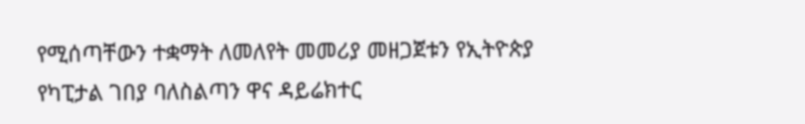የሚሰጣቸውን ተቋማት ለመለየት መመሪያ መዘጋጀቱን የኢትዮጵያ የካፒታል ገበያ ባለስልጣን ዋና ዳይሬክተር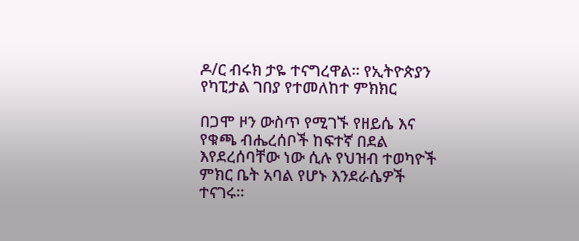ዶ/ር ብሩክ ታዬ ተናግረዋል። የኢትዮጵያን የካፒታል ገበያ የተመለከተ ምክክር

በጋሞ ዞን ውስጥ የሚገኙ የዘይሴ እና የቁጫ ብሔረሰቦች ከፍተኛ በደል እየደረሰባቸው ነው ሲሉ የህዝብ ተወካዮች ምክር ቤት አባል የሆኑ እንደራሴዎች ተናገሩ፡፡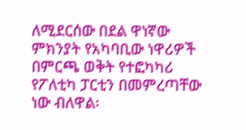ለሚደርሰው በደል ዋነኛው ምክንያት የአካባቢው ነዋሪዎች በምርጫ ወቅት የተፎካካሪ የፖለቲካ ፓርቲን በመምረጣቸው ነው ብለዋል፡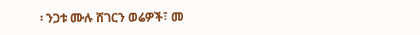፡ ንጋቱ ሙሉ ሸገርን ወሬዎች፣ መ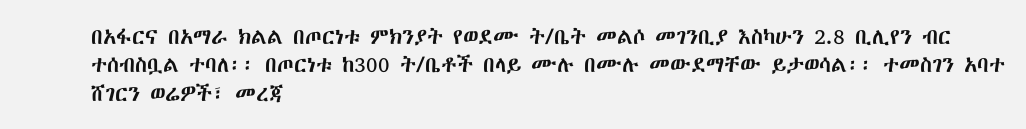በአፋርና በአማራ ክልል በጦርነቱ ምክንያት የወደሙ ት/ቤት መልሶ መገንቢያ እስካሁን 2.8 ቢሊየን ብር ተሰብስቧል ተባለ፡፡ በጦርነቱ ከ300 ት/ቤቶች በላይ ሙሉ በሙሉ መውደማቸው ይታወሳል፡፡ ተመስገን አባተ ሸገርን ወሬዎች፣ መረጃ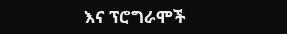እና ፕሮግራሞች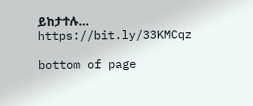ይከታተሉ… https://bit.ly/33KMCqz

bottom of page